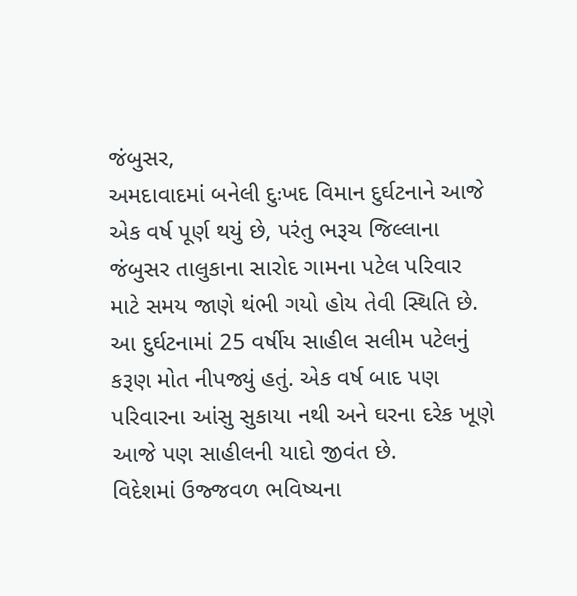જંબુસર,
અમદાવાદમાં બનેલી દુઃખદ વિમાન દુર્ઘટનાને આજે એક વર્ષ પૂર્ણ થયું છે, પરંતુ ભરૂચ જિલ્લાના જંબુસર તાલુકાના સારોદ ગામના પટેલ પરિવાર માટે સમય જાણે થંભી ગયો હોય તેવી સ્થિતિ છે. આ દુર્ઘટનામાં 25 વર્ષીય સાહીલ સલીમ પટેલનું કરૂણ મોત નીપજ્યું હતું. એક વર્ષ બાદ પણ પરિવારના આંસુ સુકાયા નથી અને ઘરના દરેક ખૂણે આજે પણ સાહીલની યાદો જીવંત છે.
વિદેશમાં ઉજ્જવળ ભવિષ્યના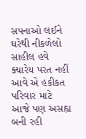સપનાઓ લઈને ઘરેથી નીકળેલો સાહીલ હવે ક્યારેય પરત નહીં આવે એ હકીકત પરિવાર માટે આજે પણ અસહ્ય બની રહી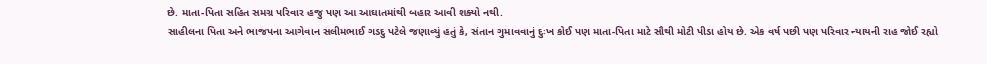છે. માતા-પિતા સહિત સમગ્ર પરિવાર હજુ પણ આ આઘાતમાંથી બહાર આવી શક્યો નથી.
સાહીલના પિતા અને ભાજપના આગેવાન સલીમભાઈ ગડદુ પટેલે જણાવ્યું હતું કે, સંતાન ગુમાવવાનું દુઃખ કોઈ પણ માતા-પિતા માટે સૌથી મોટી પીડા હોય છે. એક વર્ષ પછી પણ પરિવાર ન્યાયની રાહ જોઈ રહ્યો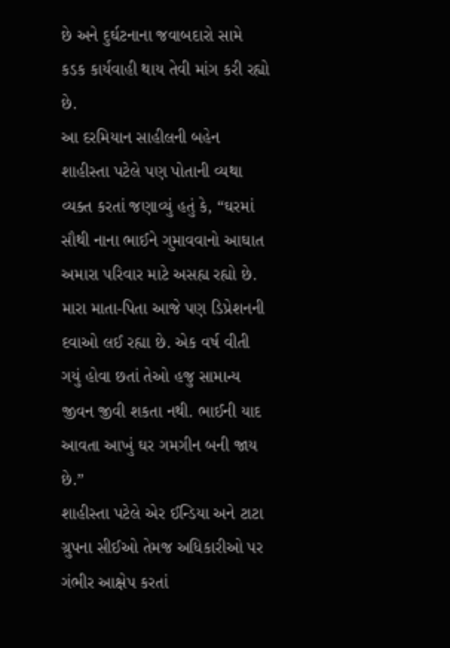છે અને દુર્ઘટનાના જવાબદારો સામે કડક કાર્યવાહી થાય તેવી માંગ કરી રહ્યો છે.
આ દરમિયાન સાહીલની બહેન શાહીસ્તા પટેલે પણ પોતાની વ્યથા વ્યક્ત કરતાં જણાવ્યું હતું કે, “ઘરમાં સૌથી નાના ભાઈને ગુમાવવાનો આઘાત અમારા પરિવાર માટે અસહ્ય રહ્યો છે. મારા માતા-પિતા આજે પણ ડિપ્રેશનની દવાઓ લઈ રહ્યા છે. એક વર્ષ વીતી ગયું હોવા છતાં તેઓ હજુ સામાન્ય જીવન જીવી શકતા નથી. ભાઈની યાદ આવતા આખું ઘર ગમગીન બની જાય છે.”
શાહીસ્તા પટેલે એર ઈન્ડિયા અને ટાટા ગ્રુપના સીઈઓ તેમજ અધિકારીઓ પર ગંભીર આક્ષેપ કરતાં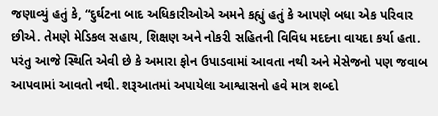જણાવ્યું હતું કે, “દુર્ઘટના બાદ અધિકારીઓએ અમને કહ્યું હતું કે આપણે બધા એક પરિવાર છીએ. તેમણે મેડિકલ સહાય, શિક્ષણ અને નોકરી સહિતની વિવિધ મદદના વાયદા કર્યા હતા. પરંતુ આજે સ્થિતિ એવી છે કે અમારા ફોન ઉપાડવામાં આવતા નથી અને મેસેજનો પણ જવાબ આપવામાં આવતો નથી. શરૂઆતમાં અપાયેલા આશ્વાસનો હવે માત્ર શબ્દો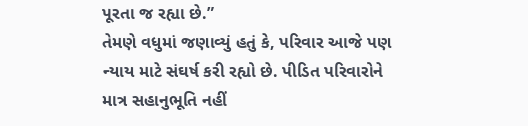પૂરતા જ રહ્યા છે.”
તેમણે વધુમાં જણાવ્યું હતું કે, પરિવાર આજે પણ ન્યાય માટે સંઘર્ષ કરી રહ્યો છે. પીડિત પરિવારોને માત્ર સહાનુભૂતિ નહીં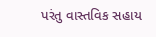પરંતુ વાસ્તવિક સહાય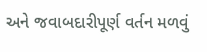અને જવાબદારીપૂર્ણ વર્તન મળવું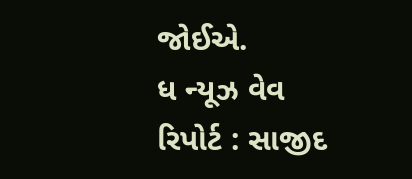જોઈએ.
ધ ન્યૂઝ વેવ રિપોર્ટ : સાજીદ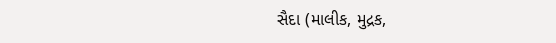સૈદા (માલીક, મુદ્રક,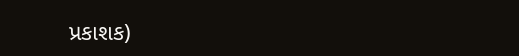પ્રકાશક)